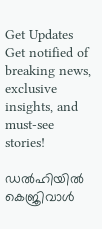Get Updates
Get notified of breaking news, exclusive insights, and must-see stories!

ഡൽഹിയിൽ കെജ്രിവാൾ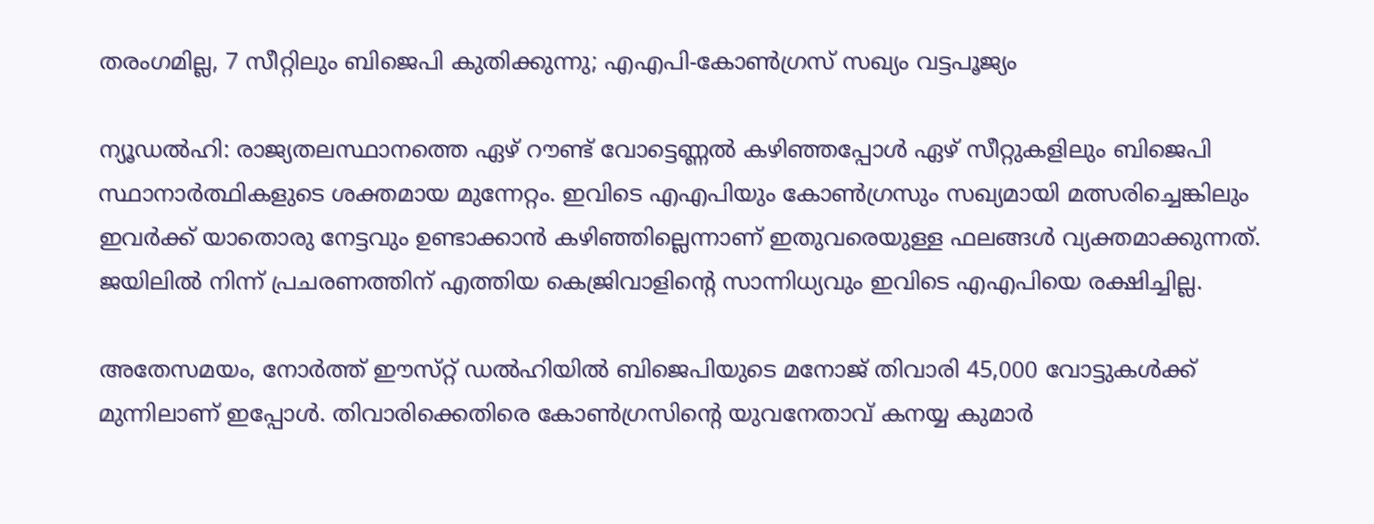തരംഗമില്ല, 7 സീറ്റിലും ബിജെപി കുതിക്കുന്നു; എഎപി-കോൺഗ്രസ് സഖ്യം വട്ടപൂജ്യം

ന്യൂഡൽഹി: രാജ്യതലസ്ഥാനത്തെ ഏഴ് റൗണ്ട് വോട്ടെണ്ണൽ കഴിഞ്ഞപ്പോൾ ഏഴ് സീറ്റുകളിലും ബിജെപി സ്ഥാനാർത്ഥികളുടെ ശക്തമായ മുന്നേറ്റം. ഇവിടെ എഎപിയും കോൺഗ്രസും സഖ്യമായി മത്സരിച്ചെങ്കിലും ഇവർക്ക് യാതൊരു നേട്ടവും ഉണ്ടാക്കാൻ കഴിഞ്ഞില്ലെന്നാണ് ഇതുവരെയുള്ള ഫലങ്ങൾ വ്യക്തമാക്കുന്നത്. ജയിലിൽ നിന്ന് പ്രചരണത്തിന് എത്തിയ കെജ്രിവാളിന്റെ സാന്നിധ്യവും ഇവിടെ എഎപിയെ രക്ഷിച്ചില്ല.

അതേസമയം, നോർത്ത് ഈസ്‌റ്റ് ഡൽഹിയിൽ ബിജെപിയുടെ മനോജ് തിവാരി 45,000 വോട്ടുകൾക്ക് മുന്നിലാണ് ഇപ്പോൾ. തിവാരിക്കെതിരെ കോൺഗ്രസിന്റെ യുവനേതാവ് കനയ്യ കുമാർ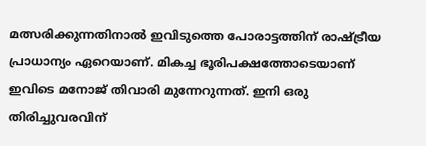മത്സരിക്കുന്നതിനാൽ ഇവിടുത്തെ പോരാട്ടത്തിന് രാഷ്ട്രീയ പ്രാധാന്യം ഏറെയാണ്. മികച്ച ഭൂരിപക്ഷത്തോടെയാണ് ഇവിടെ മനോജ് തിവാരി മുന്നേറുന്നത്. ഇനി ഒരു തിരിച്ചുവരവിന്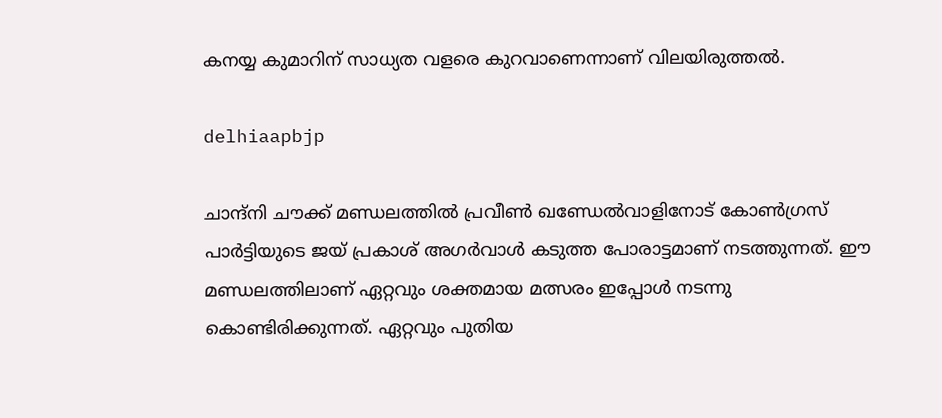കനയ്യ കുമാറിന് സാധ്യത വളരെ കുറവാണെന്നാണ് വിലയിരുത്തൽ.

delhiaapbjp

ചാന്ദ്‌നി ചൗക്ക് മണ്ഡലത്തിൽ പ്രവീൺ ഖണ്ഡേൽവാളിനോട് കോൺഗ്രസ് പാർട്ടിയുടെ ജയ് പ്രകാശ് അഗർവാൾ കടുത്ത പോരാട്ടമാണ് നടത്തുന്നത്. ഈ മണ്ഡലത്തിലാണ് ഏറ്റവും ശക്തമായ മത്സരം ഇപ്പോൾ നടന്നു കൊണ്ടിരിക്കുന്നത്. ഏറ്റവും പുതിയ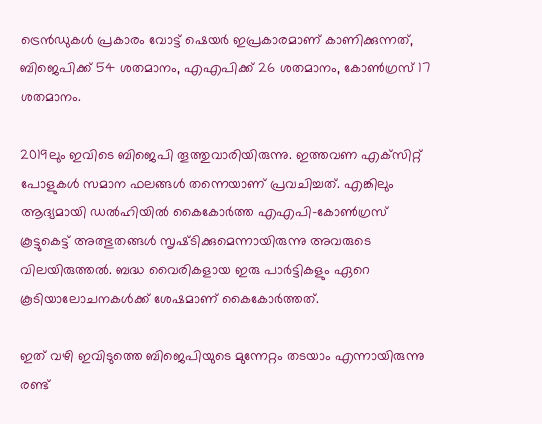ട്രെൻഡുകൾ പ്രകാരം വോട്ട് ഷെയർ ഇപ്രകാരമാണ് കാണിക്കുന്നത്, ബിജെപിക്ക് 54 ശതമാനം, എഎപിക്ക് 26 ശതമാനം, കോൺഗ്രസ് 17 ശതമാനം.

2019ലും ഇവിടെ ബിജെപി തൂത്തുവാരിയിരുന്നു. ഇത്തവണ എക്‌സിറ്റ് പോളുകൾ സമാന ഫലങ്ങൾ തന്നെയാണ് പ്രവചിച്ചത്. എങ്കിലും ആദ്യമായി ഡൽഹിയിൽ കൈകോർത്ത എഎപി-കോൺഗ്രസ് കൂട്ടുകെട്ട് അത്ഭുതങ്ങൾ സൃഷ്‌ടിക്കുമെന്നായിരുന്നു അവരുടെ വിലയിരുത്തൽ. ബദ്ധ വൈരികളായ ഇരു പാർട്ടികളും ഏറെ കൂടിയാലോചനകൾക്ക് ശേഷമാണ് കൈകോർത്തത്.

ഇത് വഴി ഇവിടുത്തെ ബിജെപിയുടെ മുന്നേറ്റം തടയാം എന്നായിരുന്നു രണ്ട്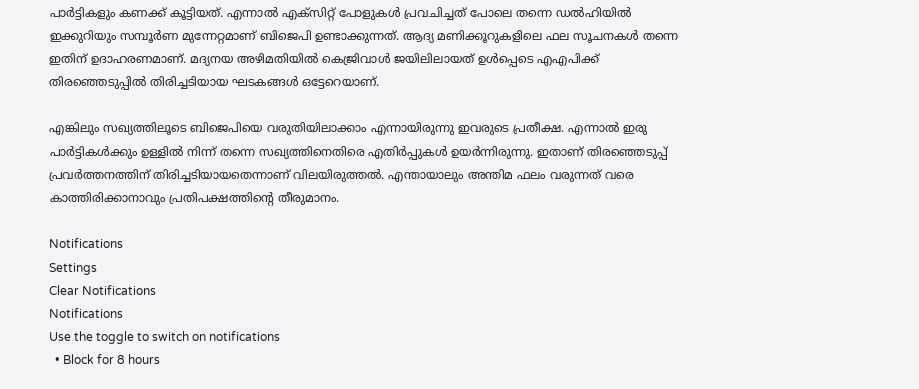പാർട്ടികളും കണക്ക് കൂട്ടിയത്. എന്നാൽ എക്‌സിറ്റ് പോളുകൾ പ്രവചിച്ചത് പോലെ തന്നെ ഡൽഹിയിൽ ഇക്കുറിയും സമ്പൂർണ മുന്നേറ്റമാണ് ബിജെപി ഉണ്ടാക്കുന്നത്. ആദ്യ മണിക്കൂറുകളിലെ ഫല സൂചനകൾ തന്നെ ഇതിന് ഉദാഹരണമാണ്. മദ്യനയ അഴിമതിയിൽ കെജ്രിവാൾ ജയിലിലായത് ഉൾപ്പെടെ എഎപിക്ക് തിരഞ്ഞെടുപ്പിൽ തിരിച്ചടിയായ ഘടകങ്ങൾ ഒട്ടേറെയാണ്.

എങ്കിലും സഖ്യത്തിലൂടെ ബിജെപിയെ വരുതിയിലാക്കാം എന്നായിരുന്നു ഇവരുടെ പ്രതീക്ഷ. എന്നാൽ ഇരു പാർട്ടികൾക്കും ഉള്ളിൽ നിന്ന് തന്നെ സഖ്യത്തിനെതിരെ എതിർപ്പുകൾ ഉയർന്നിരുന്നു. ഇതാണ് തിരഞ്ഞെടുപ്പ് പ്രവർത്തനത്തിന് തിരിച്ചടിയായതെന്നാണ് വിലയിരുത്തൽ. എന്തായാലും അന്തിമ ഫലം വരുന്നത് വരെ കാത്തിരിക്കാനാവും പ്രതിപക്ഷത്തിന്റെ തീരുമാനം.

Notifications
Settings
Clear Notifications
Notifications
Use the toggle to switch on notifications
  • Block for 8 hours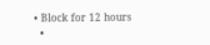• Block for 12 hours
  •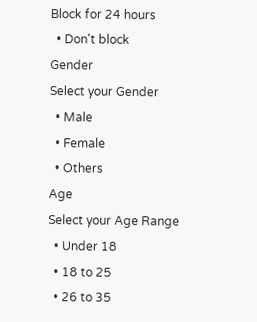Block for 24 hours
  • Don't block
Gender
Select your Gender
  • Male
  • Female
  • Others
Age
Select your Age Range
  • Under 18
  • 18 to 25
  • 26 to 35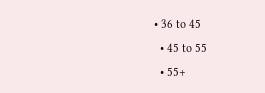• 36 to 45
  • 45 to 55
  • 55+